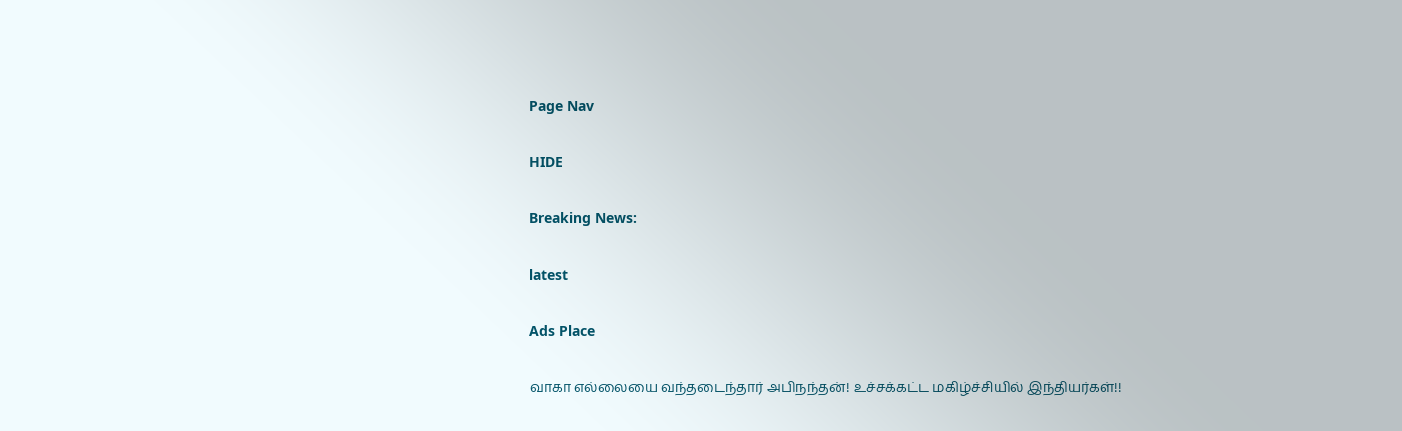Page Nav

HIDE

Breaking News:

latest

Ads Place

வாகா எல்லையை வந்தடைந்தார் அபிநந்தன்! உச்சக்கட்ட மகிழ்ச்சியில் இந்தியர்கள்!!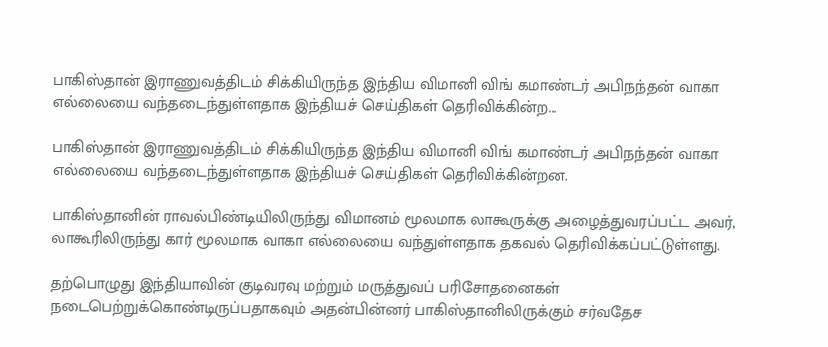பாகிஸ்தான் இராணுவத்திடம் சிக்கியிருந்த இந்திய விமானி விங் கமாண்டர் அபிநந்தன் வாகா எல்லையை வந்தடைந்துள்ளதாக இந்தியச் செய்திகள் தெரிவிக்கின்ற...

பாகிஸ்தான் இராணுவத்திடம் சிக்கியிருந்த இந்திய விமானி விங் கமாண்டர் அபிநந்தன் வாகா எல்லையை வந்தடைந்துள்ளதாக இந்தியச் செய்திகள் தெரிவிக்கின்றன.

பாகிஸ்தானின் ராவல்பிண்டியிலிருந்து விமானம் மூலமாக லாகூருக்கு அழைத்துவரப்பட்ட அவர், லாகூரிலிருந்து கார் மூலமாக வாகா எல்லையை வந்துள்ளதாக தகவல் தெரிவிக்கப்பட்டுள்ளது.

தற்பொழுது இந்தியாவின் குடிவரவு மற்றும் மருத்துவப் பரிசோதனைகள் நடைபெற்றுக்கொண்டிருப்பதாகவும் அதன்பின்னர் பாகிஸ்தானிலிருக்கும் சர்வதேச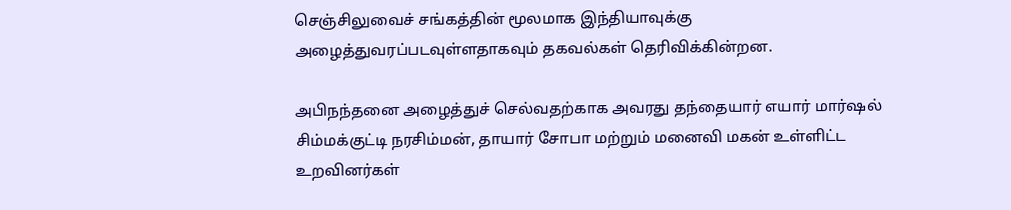செஞ்சிலுவைச் சங்கத்தின் மூலமாக இந்தியாவுக்கு அழைத்துவரப்படவுள்ளதாகவும் தகவல்கள் தெரிவிக்கின்றன.

அபிநந்தனை அழைத்துச் செல்வதற்காக அவரது தந்தையார் எயார் மார்ஷல் சிம்மக்குட்டி நரசிம்மன், தாயார் சோபா மற்றும் மனைவி மகன் உள்ளிட்ட உறவினர்கள்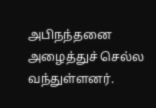அபிநந்தனை அழைத்துச் செல்ல வந்துள்ளனர்.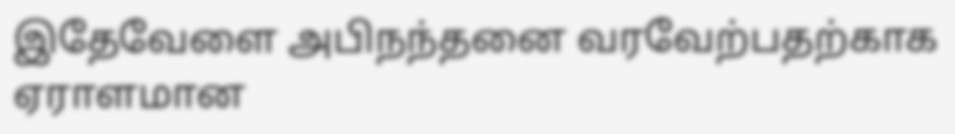இதேவேளை அபிநந்தனை வரவேற்பதற்காக ஏராளமான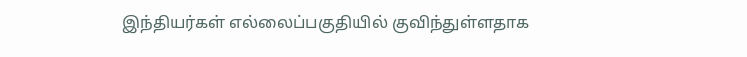இந்தியர்கள் எல்லைப்பகுதியில் குவிந்துள்ளதாக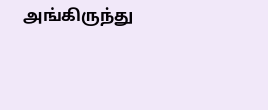அங்கிருந்து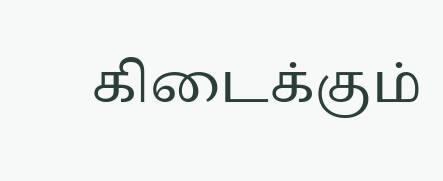கிடைக்கும்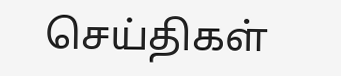செய்திகள்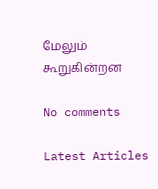மேலும் கூறுகின்றன

No comments

Latest Articles